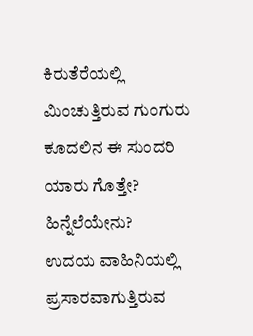ಕಿರುತೆರೆಯಲ್ಲಿ ಮಿಂಚುತ್ತಿರುವ ಗುಂಗುರು ಕೂದಲಿನ ಈ ಸುಂದರಿ ಯಾರು ಗೊತ್ತೇ? ಹಿನ್ನೆಲೆಯೇನು?
ಉದಯ ವಾಹಿನಿಯಲ್ಲಿ ಪ್ರಸಾರವಾಗುತ್ತಿರುವ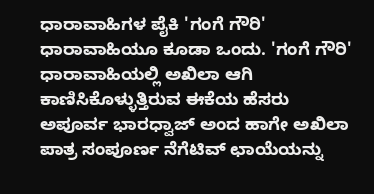ಧಾರಾವಾಹಿಗಳ ಪೈಕಿ 'ಗಂಗೆ ಗೌರಿ' ಧಾರಾವಾಹಿಯೂ ಕೂಡಾ ಒಂದು. 'ಗಂಗೆ ಗೌರಿ' ಧಾರಾವಾಹಿಯಲ್ಲಿ ಅಖಿಲಾ ಆಗಿ ಕಾಣಿಸಿಕೊಳ್ಳುತ್ತಿರುವ ಈಕೆಯ ಹೆಸರು ಅಪೂರ್ವ ಭಾರಧ್ವಾಜ್ ಅಂದ ಹಾಗೇ ಅಖಿಲಾ ಪಾತ್ರ ಸಂಪೂರ್ಣ ನೆಗೆಟಿವ್ ಛಾಯೆಯನ್ನು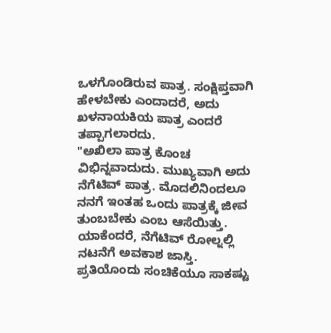ಒಳಗೊಂಡಿರುವ ಪಾತ್ರ. ಸಂಕ್ಷಿಪ್ತವಾಗಿ ಹೇಳಬೇಕು ಎಂದಾದರೆ, ಅದು ಖಳನಾಯಕಿಯ ಪಾತ್ರ ಎಂದರೆ ತಪ್ಪಾಗಲಾರದು.
"ಅಖಿಲಾ ಪಾತ್ರ ಕೊಂಚ ವಿಭಿನ್ನವಾದುದು. ಮುಖ್ಯವಾಗಿ ಅದು ನೆಗೆಟಿವ್ ಪಾತ್ರ. ಮೊದಲಿನಿಂದಲೂ ನನಗೆ ಇಂತಹ ಒಂದು ಪಾತ್ರಕ್ಕೆ ಜೀವ ತುಂಬಬೇಕು ಎಂಬ ಆಸೆಯಿತ್ತು. ಯಾಕೆಂದರೆ, ನೆಗೆಟಿವ್ ರೋಲ್ನಲ್ಲಿ ನಟನೆಗೆ ಅವಕಾಶ ಜಾಸ್ತಿ. ಪ್ರತಿಯೊಂದು ಸಂಚಿಕೆಯೂ ಸಾಕಷ್ಟು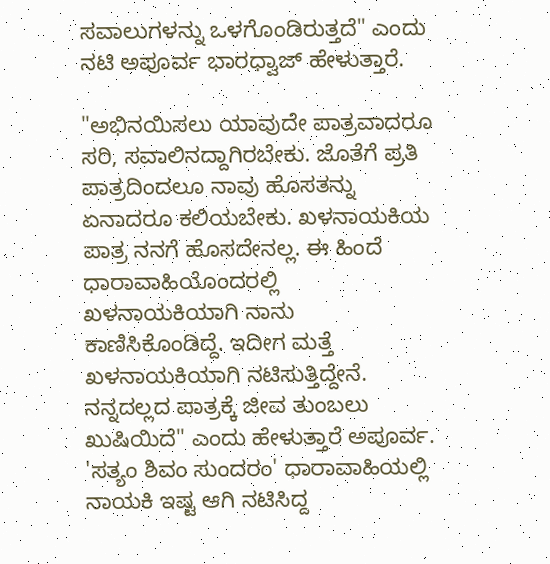ಸವಾಲುಗಳನ್ನು ಒಳಗೊಂಡಿರುತ್ತದೆ" ಎಂದು ನಟಿ ಅಪೂರ್ವ ಭಾರಧ್ವಾಜ್ ಹೇಳುತ್ತಾರೆ.

"ಅಭಿನಯಿಸಲು ಯಾವುದೇ ಪಾತ್ರವಾದರೂ ಸರಿ, ಸವಾಲಿನದ್ದಾಗಿರಬೇಕು. ಜೊತೆಗೆ ಪ್ರತಿ ಪಾತ್ರದಿಂದಲೂ ನಾವು ಹೊಸತನ್ನು ಏನಾದರೂ ಕಲಿಯಬೇಕು. ಖಳನಾಯಕಿಯ ಪಾತ್ರ ನನಗೆ ಹೊಸದೇನಲ್ಲ. ಈ ಹಿಂದೆ ಧಾರಾವಾಹಿಯೊಂದರಲ್ಲಿ ಖಳನಾಯಕಿಯಾಗಿ ನಾನು ಕಾಣಿಸಿಕೊಂಡಿದ್ದೆ. ಇದೀಗ ಮತ್ತೆ ಖಳನಾಯಕಿಯಾಗಿ ನಟಿಸುತ್ತಿದ್ದೇನೆ. ನನ್ನದಲ್ಲದ ಪಾತ್ರಕ್ಕೆ ಜೀವ ತುಂಬಲು ಖುಷಿಯಿದೆ" ಎಂದು ಹೇಳುತ್ತಾರೆ ಅಪೂರ್ವ.
'ಸತ್ಯಂ ಶಿವಂ ಸುಂದರಂ' ಧಾರಾವಾಹಿಯಲ್ಲಿ ನಾಯಕಿ ಇಷ್ಟ ಆಗಿ ನಟಿಸಿದ್ದ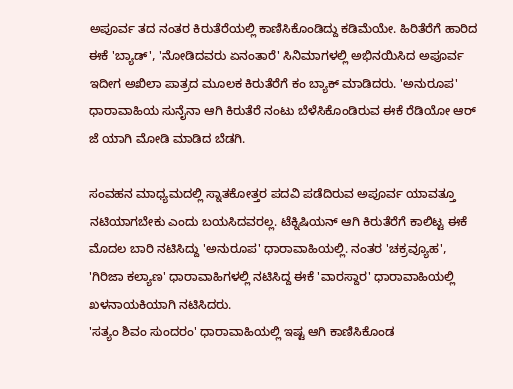ಅಪೂರ್ವ ತದ ನಂತರ ಕಿರುತೆರೆಯಲ್ಲಿ ಕಾಣಿಸಿಕೊಂಡಿದ್ದು ಕಡಿಮೆಯೇ. ಹಿರಿತೆರೆಗೆ ಹಾರಿದ ಈಕೆ 'ಬ್ಯಾಡ್', 'ನೋಡಿದವರು ಏನಂತಾರೆ' ಸಿನಿಮಾಗಳಲ್ಲಿ ಅಭಿನಯಿಸಿದ ಅಪೂರ್ವ ಇದೀಗ ಅಖಿಲಾ ಪಾತ್ರದ ಮೂಲಕ ಕಿರುತೆರೆಗೆ ಕಂ ಬ್ಯಾಕ್ ಮಾಡಿದರು. 'ಅನುರೂಪ' ಧಾರಾವಾಹಿಯ ಸುನೈನಾ ಆಗಿ ಕಿರುತೆರೆ ನಂಟು ಬೆಳೆಸಿಕೊಂಡಿರುವ ಈಕೆ ರೆಡಿಯೋ ಆರ್ ಜೆ ಯಾಗಿ ಮೋಡಿ ಮಾಡಿದ ಬೆಡಗಿ.

ಸಂವಹನ ಮಾಧ್ಯಮದಲ್ಲಿ ಸ್ನಾತಕೋತ್ತರ ಪದವಿ ಪಡೆದಿರುವ ಅಪೂರ್ವ ಯಾವತ್ತೂ ನಟಿಯಾಗಬೇಕು ಎಂದು ಬಯಸಿದವರಲ್ಲ. ಟೆಕ್ನಿಷಿಯನ್ ಆಗಿ ಕಿರುತೆರೆಗೆ ಕಾಲಿಟ್ಟ ಈಕೆ ಮೊದಲ ಬಾರಿ ನಟಿಸಿದ್ದು 'ಅನುರೂಪ' ಧಾರಾವಾಹಿಯಲ್ಲಿ. ನಂತರ 'ಚಕ್ರವ್ಯೂಹ', 'ಗಿರಿಜಾ ಕಲ್ಯಾಣ' ಧಾರಾವಾಹಿಗಳಲ್ಲಿ ನಟಿಸಿದ್ದ ಈಕೆ 'ವಾರಸ್ದಾರ' ಧಾರಾವಾಹಿಯಲ್ಲಿ ಖಳನಾಯಕಿಯಾಗಿ ನಟಿಸಿದರು.
'ಸತ್ಯಂ ಶಿವಂ ಸುಂದರಂ' ಧಾರಾವಾಹಿಯಲ್ಲಿ ಇಷ್ಟ ಆಗಿ ಕಾಣಿಸಿಕೊಂಡ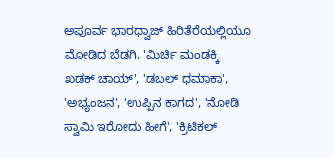ಅಪೂರ್ವ ಭಾರಧ್ವಾಜ್ ಹಿರಿತೆರೆಯಲ್ಲಿಯೂ ಮೋಡಿದ ಬೆಡಗಿ. 'ಮಿರ್ಚಿ ಮಂಡಕ್ಕಿ ಖಡಕ್ ಚಾಯ್', 'ಡಬಲ್ ಧಮಾಕಾ', 'ಅಭ್ಯಂಜನ', 'ಉಪ್ಪಿನ ಕಾಗದ', 'ನೋಡಿ ಸ್ವಾಮಿ ಇರೋದು ಹೀಗೆ', 'ಕ್ರಿಟಿಕಲ್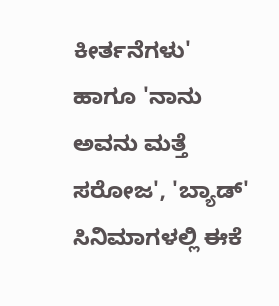ಕೀರ್ತನೆಗಳು' ಹಾಗೂ 'ನಾನು ಅವನು ಮತ್ತೆ ಸರೋಜ', 'ಬ್ಯಾಡ್' ಸಿನಿಮಾಗಳಲ್ಲಿ ಈಕೆ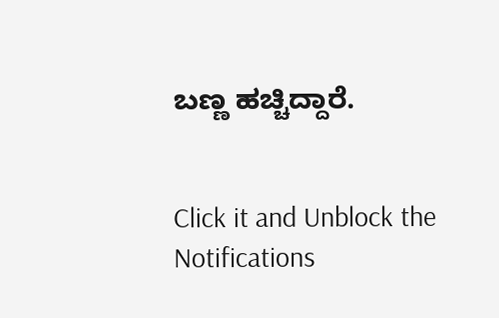ಬಣ್ಣ ಹಚ್ಚಿದ್ದಾರೆ.


Click it and Unblock the Notifications